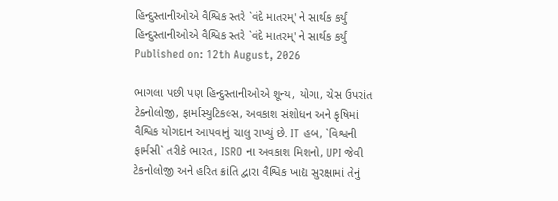હિન્દુસ્તાનીઓએ વૈશ્વિક સ્તરે `વંદે માતરમ્' ને સાર્થક કર્યું
હિન્દુસ્તાનીઓએ વૈશ્વિક સ્તરે `વંદે માતરમ્' ને સાર્થક કર્યું
Published on: 12th August, 2026

ભાગલા પછી પણ હિન્દુસ્તાનીઓએ શૂન્ય, યોગા, ચેસ ઉપરાંત ટેક્નોલોજી, ફાર્માસ્યુટિકલ્સ, અવકાશ સંશોધન અને કૃષિમાં વૈશ્વિક યોગદાન આપવાનું ચાલુ રાખ્યું છે. IT હબ, `વિશ્વની ફાર્મસી` તરીકે ભારત, ISRO ના અવકાશ મિશનો, UPI જેવી ટેકનોલોજી અને હરિત ક્રાંતિ દ્વારા વૈશ્વિક ખાદ્ય સુરક્ષામાં તેનું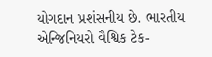યોગદાન પ્રશંસનીય છે. ભારતીય એન્જિનિયરો વૈશ્વિક ટેક-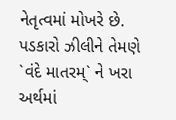નેતૃત્વમાં મોખરે છે. પડકારો ઝીલીને તેમણે `વંદે માતરમ્` ને ખરા અર્થમાં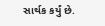સાર્થક કર્યું છે.